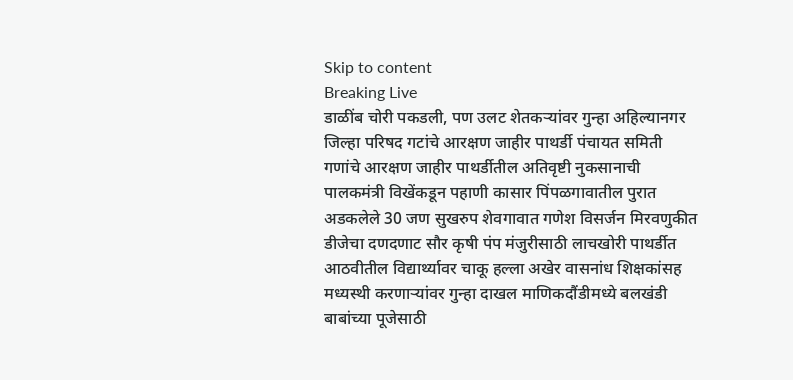Skip to content
Breaking Live
डाळींब चोरी पकडली, पण उलट शेतकर्‍यांवर गुन्हा अहिल्यानगर जिल्हा परिषद गटांचे आरक्षण जाहीर पाथर्डी पंचायत समिती गणांचे आरक्षण जाहीर पाथर्डीतील अतिवृष्टी नुकसानाची पालकमंत्री विखेंकडून पहाणी कासार पिंपळगावातील पुरात अडकलेले 30 जण सुखरुप शेवगावात गणेश विसर्जन मिरवणुकीत डीजेचा दणदणाट सौर कृषी पंप मंजुरीसाठी लाचखोरी पाथर्डीत आठवीतील विद्यार्थ्यावर चाकू हल्ला अखेर वासनांध शिक्षकांसह मध्यस्थी करणार्‍यांवर गुन्हा दाखल माणिकदौंडीमध्ये बलखंडी बाबांच्या पूजेसाठी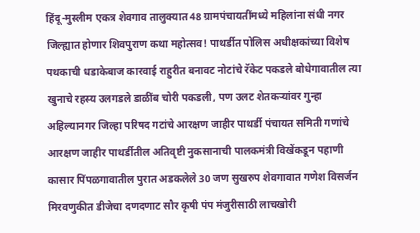हिंदू-मुस्लीम एकत्र शेवगाव तालुक्यात 48 ग्रामपंचायतींमध्ये महिलांना संधी नगर जिल्ह्यात होणार शिवपुराण कथा महोत्सव! पाथर्डीत पोलिस अधीक्षकांच्या विशेष पथकाची धडाकेबाज कारवाई राहुरीत बनावट नोटांचे रॅकेट पकडले बोधेगावातील त्या खुनाचे रहस्य उलगडले डाळींब चोरी पकडली, पण उलट शेतकर्‍यांवर गुन्हा अहिल्यानगर जिल्हा परिषद गटांचे आरक्षण जाहीर पाथर्डी पंचायत समिती गणांचे आरक्षण जाहीर पाथर्डीतील अतिवृष्टी नुकसानाची पालकमंत्री विखेंकडून पहाणी कासार पिंपळगावातील पुरात अडकलेले 30 जण सुखरुप शेवगावात गणेश विसर्जन मिरवणुकीत डीजेचा दणदणाट सौर कृषी पंप मंजुरीसाठी लाचखोरी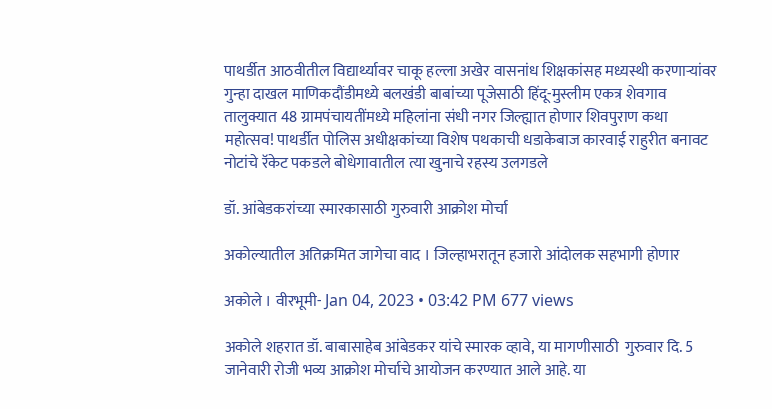पाथर्डीत आठवीतील विद्यार्थ्यावर चाकू हल्ला अखेर वासनांध शिक्षकांसह मध्यस्थी करणार्‍यांवर गुन्हा दाखल माणिकदौंडीमध्ये बलखंडी बाबांच्या पूजेसाठी हिंदू-मुस्लीम एकत्र शेवगाव तालुक्यात 48 ग्रामपंचायतींमध्ये महिलांना संधी नगर जिल्ह्यात होणार शिवपुराण कथा महोत्सव! पाथर्डीत पोलिस अधीक्षकांच्या विशेष पथकाची धडाकेबाज कारवाई राहुरीत बनावट नोटांचे रॅकेट पकडले बोधेगावातील त्या खुनाचे रहस्य उलगडले

डॉ. आंबेडकरांच्या स्मारकासाठी गुरुवारी आक्रोश मोर्चा

अकोल्यातील अतिक्रमित जागेचा वाद । जिल्हाभरातून हजारो आंदोलक सहभागी होणार

अकोले । वीरभूमी- Jan 04, 2023 • 03:42 PM 677 views

अकोले शहरात डॉ. बाबासाहेब आंबेडकर यांचे स्मारक व्हावे, या मागणीसाठी  गुरुवार दि. 5 जानेवारी रोजी भव्य आक्रोश मोर्चाचे आयोजन करण्यात आले आहे. या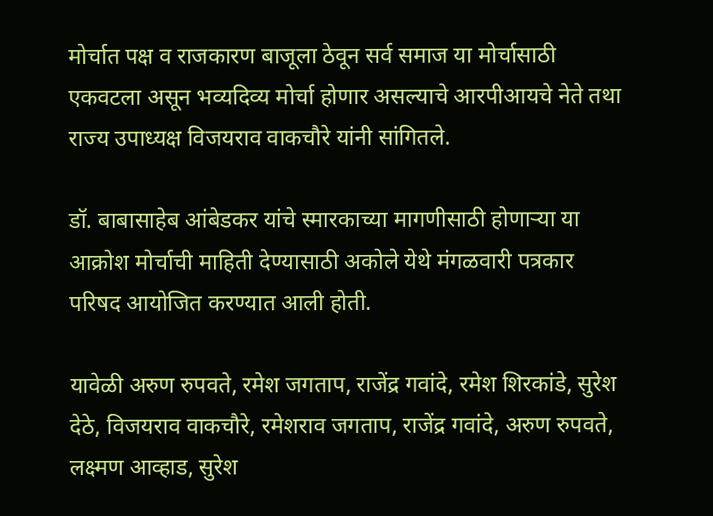मोर्चात पक्ष व राजकारण बाजूला ठेवून सर्व समाज या मोर्चासाठी एकवटला असून भव्यदिव्य मोर्चा होणार असल्याचे आरपीआयचे नेते तथा राज्य उपाध्यक्ष विजयराव वाकचौरे यांनी सांगितले.

डॉ. बाबासाहेब आंबेडकर यांचे स्मारकाच्या मागणीसाठी होणार्‍या या आक्रोश मोर्चाची माहिती देण्यासाठी अकोले येथे मंगळवारी पत्रकार परिषद आयोजित करण्यात आली होती.

यावेळी अरुण रुपवते, रमेश जगताप, राजेंद्र गवांदे, रमेश शिरकांडे, सुरेश देठे, विजयराव वाकचौरे, रमेशराव जगताप, राजेंद्र गवांदे, अरुण रुपवते, लक्ष्मण आव्हाड, सुरेश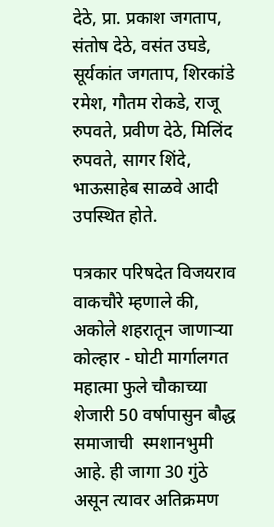देठे, प्रा. प्रकाश जगताप, संतोष देठे, वसंत उघडे, सूर्यकांत जगताप, शिरकांडे रमेश, गौतम रोकडे, राजू रुपवते, प्रवीण देठे, मिलिंद रुपवते, सागर शिंदे, भाऊसाहेब साळवे आदी उपस्थित होते.

पत्रकार परिषदेत विजयराव वाकचौरे म्हणाले की, अकोले शहरातून जाणार्‍या कोल्हार - घोटी मार्गालगत महात्मा फुले चौकाच्या शेजारी 50 वर्षापासुन बौद्ध समाजाची  स्मशानभुमी आहे. ही जागा 30 गुंठे असून त्यावर अतिक्रमण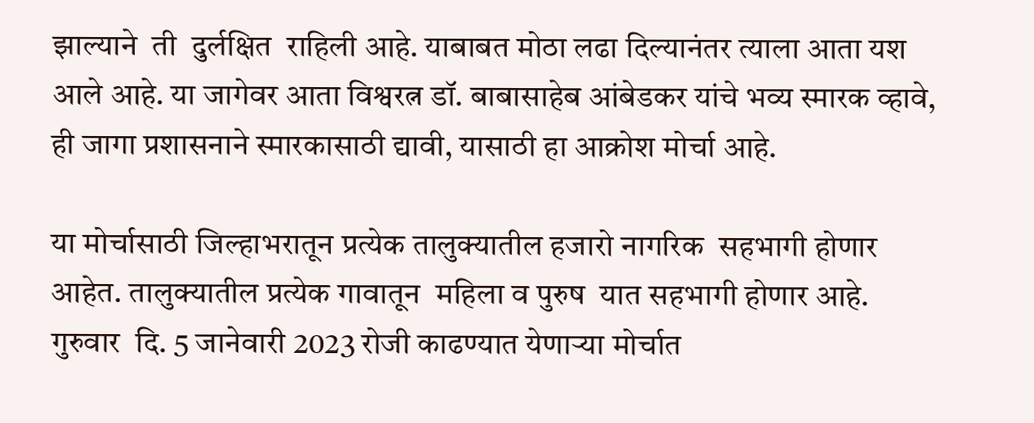झाल्याने  ती  दुर्लक्षित  राहिली आहे. याबाबत मोठा लढा दिल्यानंतर त्याला आता यश आले आहे. या जागेवर आता विश्वरत्न डॉ. बाबासाहेब आंबेडकर यांचे भव्य स्मारक व्हावे, ही जागा प्रशासनाने स्मारकासाठी द्यावी, यासाठी हा आक्रोश मोर्चा आहे.

या मोर्चासाठी जिल्हाभरातून प्रत्येक तालुक्यातील हजारो नागरिक  सहभागी होणार आहेत. तालुक्यातील प्रत्येक गावातून  महिला व पुरुष  यात सहभागी होणार आहे. गुरुवार  दि. 5 जानेवारी 2023 रोजी काढण्यात येणार्‍या मोर्चात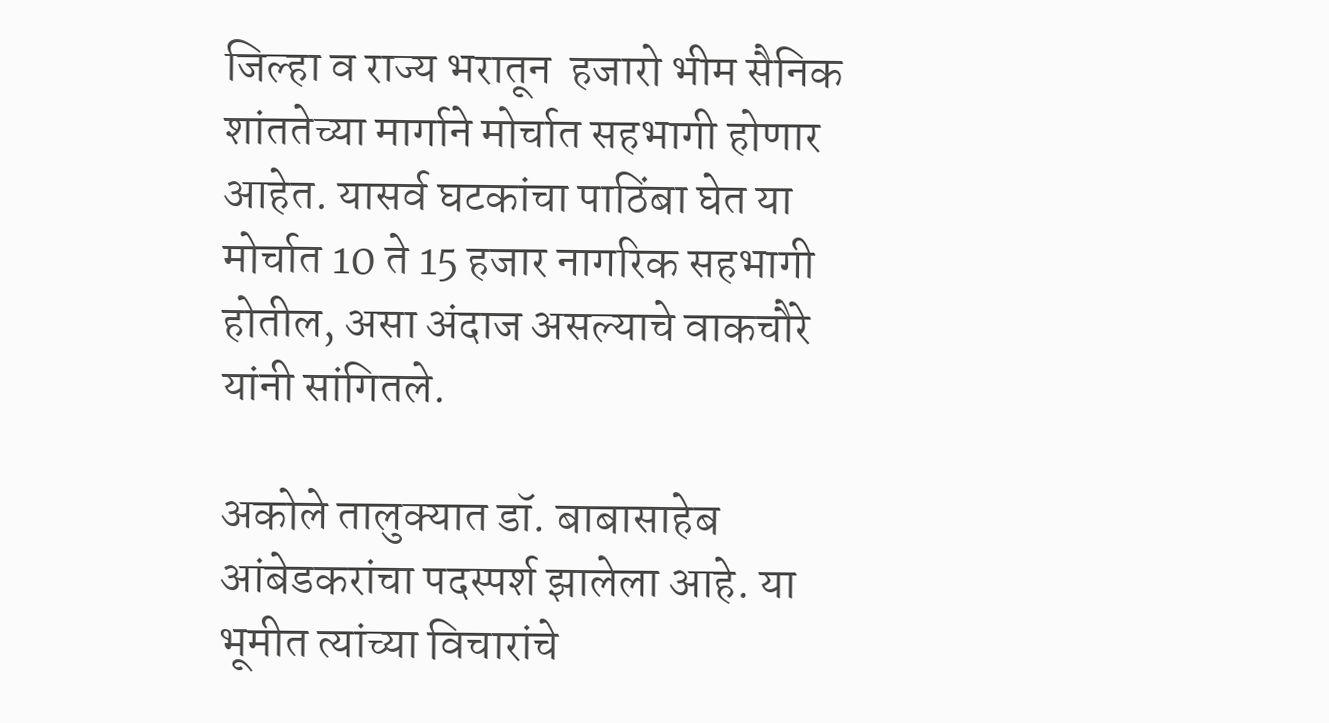जिल्हा व राज्य भरातून  हजारो भीम सैनिक शांततेच्या मार्गाने मोर्चात सहभागी होणार आहेत. यासर्व घटकांचा पाठिंबा घेत या मोर्चात 10 ते 15 हजार नागरिक सहभागी होतील, असा अंदाज असल्याचे वाकचौरे यांनी सांगितले.

अकोले तालुक्यात डॉ. बाबासाहेब आंबेडकरांचा पदस्पर्श झालेला आहे. या भूमीत त्यांच्या विचारांचे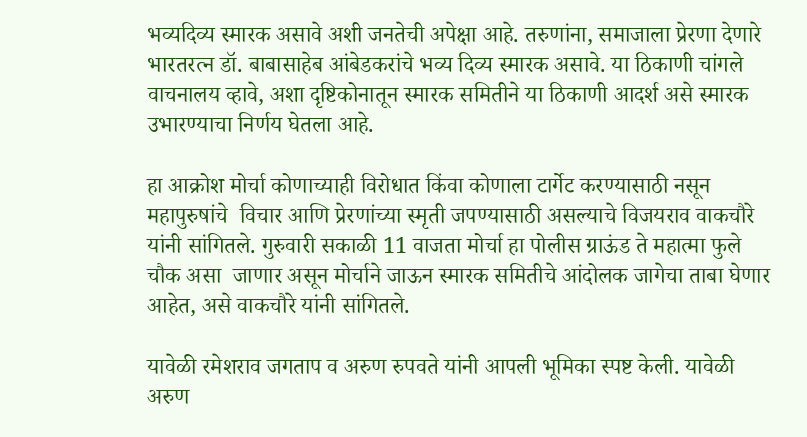भव्यदिव्य स्मारक असावे अशी जनतेची अपेक्षा आहे. तरुणांना, समाजाला प्रेरणा देणारे भारतरत्न डॉ. बाबासाहेब आंबेडकरांचे भव्य दिव्य स्मारक असावे. या ठिकाणी चांगले वाचनालय व्हावे, अशा दृष्टिकोनातून स्मारक समितीने या ठिकाणी आदर्श असे स्मारक उभारण्याचा निर्णय घेतला आहे.

हा आक्रोश मोर्चा कोणाच्याही विरोधात किंवा कोणाला टार्गेट करण्यासाठी नसून महापुरुषांचे  विचार आणि प्रेरणांच्या स्मृती जपण्यासाठी असल्याचे विजयराव वाकचौरे यांनी सांगितले. गुरुवारी सकाळी 11 वाजता मोर्चा हा पोलीस ग्राऊंड ते महात्मा फुले चौक असा  जाणार असून मोर्चाने जाऊन स्मारक समितीचे आंदोलक जागेचा ताबा घेणार आहेत, असे वाकचौरे यांनी सांगितले.

यावेळी रमेशराव जगताप व अरुण रुपवते यांनी आपली भूमिका स्पष्ट केली. यावेळी अरुण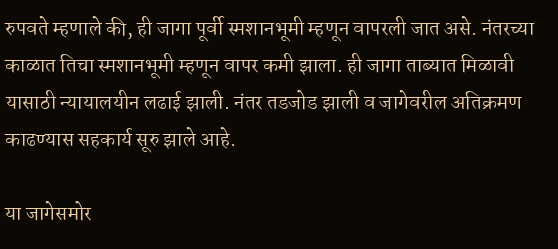रुपवते म्हणाले की, ही जागा पूर्वी स्मशानभूमी म्हणून वापरली जात असे. नंतरच्या काळात तिचा स्मशानभूमी म्हणून वापर कमी झाला. ही जागा ताब्यात मिळावी यासाठी न्यायालयीन लढाई झाली. नंतर तडजोड झाली व जागेवरील अतिक्रमण काढण्यास सहकार्य सूरु झाले आहे.

या जागेसमोर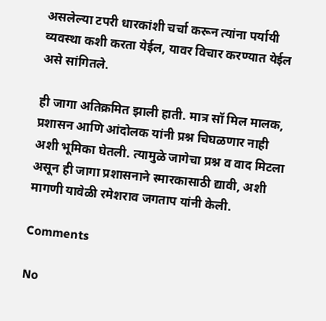असलेल्या टपरी धारकांशी चर्चा करून त्यांना पर्यायी व्यवस्था कशी करता येईल, यावर विचार करण्यात येईल असे सांगितले.

ही जागा अतिक्रमित झाली हाती. मात्र सॉ मिल मालक, प्रशासन आणि आंदोलक यांनी प्रश्न चिघळणार नाही अशी भूमिका घेतली. त्यामुळे जागेचा प्रश्न व वाद मिटला असून ही जागा प्रशासनाने स्मारकासाठी द्यावी, अशी मागणी यावेळी रमेशराव जगताप यांनी केली.

Comments

No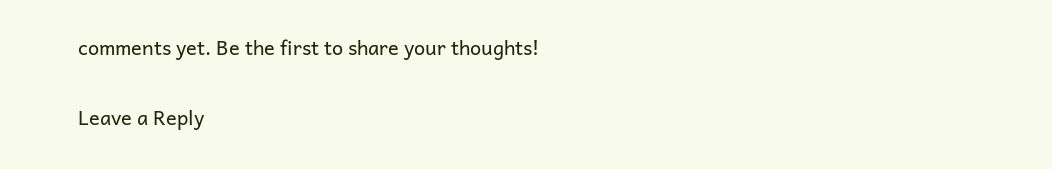comments yet. Be the first to share your thoughts!

Leave a Reply